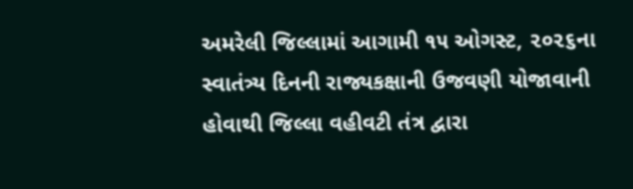અમરેલી જિલ્લામાં આગામી ૧૫ ઓગસ્ટ, ૨૦૨૬ના સ્વાતંત્ર્ય દિનની રાજ્યકક્ષાની ઉજવણી યોજાવાની હોવાથી જિલ્લા વહીવટી તંત્ર દ્વારા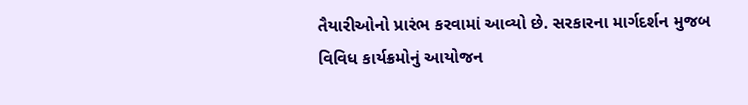તૈયારીઓનો પ્રારંભ કરવામાં આવ્યો છે. સરકારના માર્ગદર્શન મુજબ વિવિધ કાર્યક્રમોનું આયોજન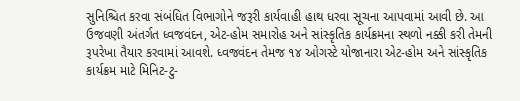સુનિશ્ચિત કરવા સંબંધિત વિભાગોને જરૂરી કાર્યવાહી હાથ ધરવા સૂચના આપવામાં આવી છે. આ ઉજવણી અંતર્ગત ધ્વજવંદન, એટ-હોમ સમારોહ અને સાંસ્કૃતિક કાર્યક્રમના સ્થળો નક્કી કરી તેમની રૂપરેખા તૈયાર કરવામાં આવશે. ધ્વજવંદન તેમજ ૧૪ ઓગસ્ટે યોજાનારા એટ-હોમ અને સાંસ્કૃતિક કાર્યક્રમ માટે મિનિટ-ટુ-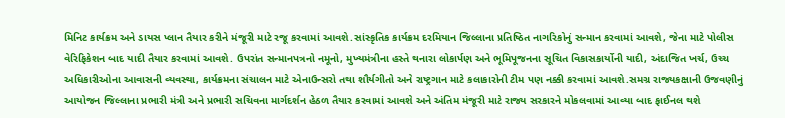મિનિટ કાર્યક્રમ અને ડાયસ પ્લાન તૈયાર કરીને મંજૂરી માટે રજૂ કરવામાં આવશે.સાંસ્કૃતિક કાર્યક્રમ દરમિયાન જિલ્લાના પ્રતિષ્ઠિત નાગરિકોનું સન્માન કરવામાં આવશે, જેના માટે પોલીસ વેરિફિકેશન બાદ યાદી તૈયાર કરવામાં આવશે. ઉપરાંત સન્માનપત્રનો નમૂનો, મુખ્યમંત્રીના હસ્તે થનારા લોકાર્પણ અને ભૂમિપૂજનના સૂચિત વિકાસકાર્યોની યાદી, અંદાજિત ખર્ચ, ઉચ્ચ અધિકારીઓના આવાસની વ્યવસ્થા, કાર્યક્રમના સંચાલન માટે એનાઉન્સરો તથા શૌર્યગીતો અને રાષ્ટ્રગાન માટે કલાકારોની ટીમ પણ નક્કી કરવામાં આવશે.સમગ્ર રાજ્યકક્ષાની ઉજવણીનું આયોજન જિલ્લાના પ્રભારી મંત્રી અને પ્રભારી સચિવના માર્ગદર્શન હેઠળ તૈયાર કરવામાં આવશે અને અંતિમ મંજૂરી માટે રાજ્ય સરકારને મોકલવામાં આવ્યા બાદ ફાઈનલ થશે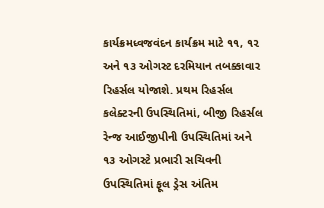કાર્યક્રમધ્વજવંદન કાર્યક્રમ માટે ૧૧, ૧૨ અને ૧૩ ઓગસ્ટ દરમિયાન તબક્કાવાર રિહર્સલ યોજાશે. પ્રથમ રિહર્સલ કલેક્ટરની ઉપસ્થિતિમાં, બીજી રિહર્સલ રેન્જ આઈજીપીની ઉપસ્થિતિમાં અને ૧૩ ઓગસ્ટે પ્રભારી સચિવની ઉપસ્થિતિમાં ફૂલ ડ્રેસ અંતિમ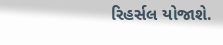રિહર્સલ યોજાશે.